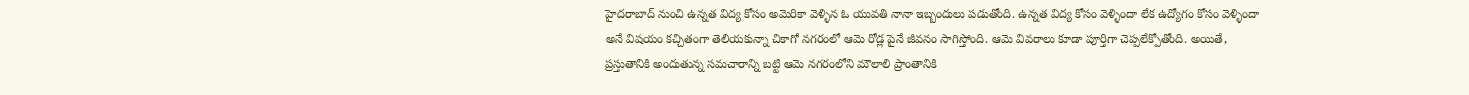హైదరాబాద్ నుంచి ఉన్నత విద్య కోసం అమెరికా వెళ్ళిన ఓ యువతి నానా ఇబ్బందులు పడుతోంది. ఉన్నత విద్య కోసం వెళ్ళిందా లేక ఉద్యోగం కోసం వెళ్ళిందా అనే విషయం కచ్చితంగా తెలియకున్నా చికాగో నగరంలో ఆమె రోడ్ల పైనే జీవనం సాగిస్తోంది. ఆమె వివరాలు కూడా పూర్తిగా చెప్పలేక్పోతోంది. అయితే, ప్రస్తుతానికి అందుతున్న సమచారాన్ని బట్టి ఆమె నగరంలోని మౌలాలి ప్రాంతానికి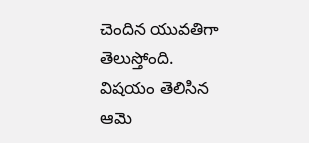చెందిన యువతిగా తెలుస్తోంది. విషయం తెలిసిన ఆమె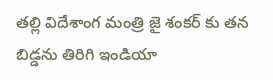తల్లి విదేశాంగ మంత్రి జై శంకర్ కు తన బిడ్డను తిరిగి ఇండియా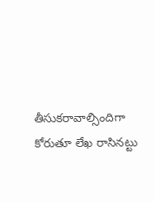తీసుకరావాల్సిందిగా కోరుతూ లేఖ రాసినట్టు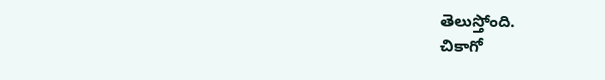తెలుస్తోంది.
చికాగో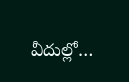వీదుల్లో…